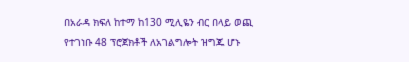በአራዳ ክፍለ ከተማ ከ130 ሚሊዬን ብር በላይ ወጪ የተገነቡ 48 ፕሮጀክቶች ለአገልግሎት ዝግጁ ሆኑ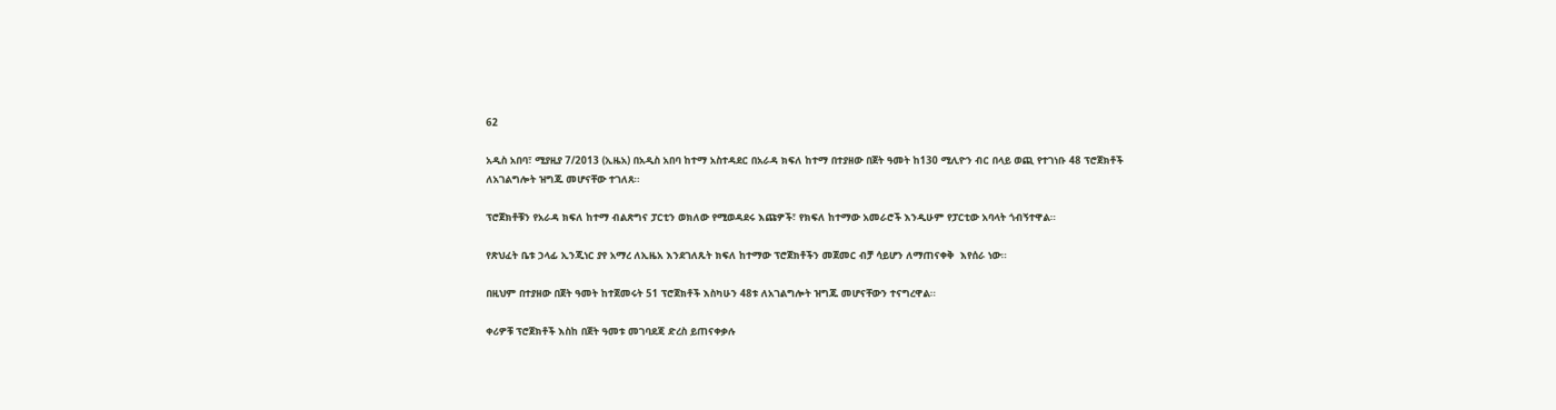62

አዲስ አበባ፣ ሚያዚያ 7/2013 (ኢዜአ) በአዲስ አበባ ከተማ አስተዳደር በአራዳ ክፍለ ከተማ በተያዘው በጀት ዓመት ከ130 ሚሊዮን ብር በላይ ወጪ የተገነቡ 48 ፕሮጀክቶች ለአገልግሎት ዝግጁ መሆናቸው ተገለጸ፡፡

ፕሮጀክቶቹን የአራዳ ክፍለ ከተማ ብልጽግና ፓርቲን ወክለው የሚወዳደሩ እጩዎች፣ የክፍለ ከተማው አመራሮች እንዲሁም የፓርቲው አባላት ጎብኝተዋል፡፡

የጽህፈት ቤቱ ኃላፊ ኢንጂነር ያየ አማረ ለኢዜአ እንደገለጹት ክፍለ ከተማው ፕሮጀክቶችን መጀመር ብቻ ሳይሆን ለማጠናቀቅ  እየሰራ ነው፡፡

በዚህም በተያዘው በጀት ዓመት ከተጀመሩት 51 ፕሮጀክቶች እስካሁን 48ቱ ለአገልግሎት ዝግጁ መሆናቸውን ተናግረዋል፡፡

ቀሪዎቹ ፕሮጀክቶች እስከ በጀት ዓመቱ መገባደጃ ድረስ ይጠናቀቃሉ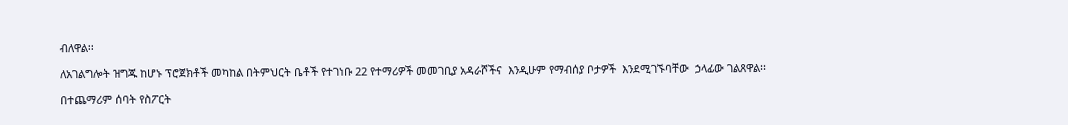ብለዋል፡፡

ለአገልግሎት ዝግጁ ከሆኑ ፕሮጀክቶች መካከል በትምህርት ቤቶች የተገነቡ 22 የተማሪዎች መመገቢያ አዳራሾችና  እንዲሁም የማብሰያ ቦታዎች  እንደሚገኙባቸው  ኃላፊው ገልጸዋል፡፡

በተጨማሪም ሰባት የስፖርት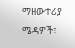ማዘውተሪያ ሜዳዎች፣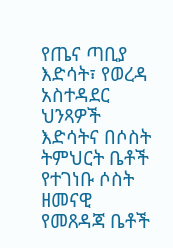የጤና ጣቢያ እድሳት፣ የወረዳ አስተዳደር ህንጻዎች እድሳትና በሶስት ትምህርት ቤቶች የተገነቡ ሶስት ዘመናዊ የመጸዳጃ ቤቶች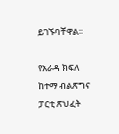ይገኙባቸዋል፡፡

የአራዳ ክፍለ ከተማ ብልጽግና ፓርቲ ጽህፈት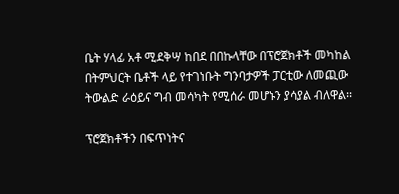ቤት ሃላፊ አቶ ሚደቅሣ ከበደ በበኩላቸው በፕሮጀክቶች መካከል በትምህርት ቤቶች ላይ የተገነቡት ግንባታዎች ፓርቲው ለመጪው ትውልድ ራዕይና ግብ መሳካት የሚሰራ መሆኑን ያሳያል ብለዋል፡፡

ፕሮጀክቶችን በፍጥነትና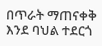በጥራት ማጠናቀቅ እንደ ባህል ተደርጎ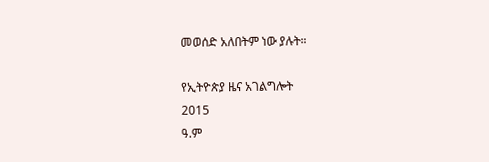መወሰድ አለበትም ነው ያሉት።

የኢትዮጵያ ዜና አገልግሎት
2015
ዓ.ም